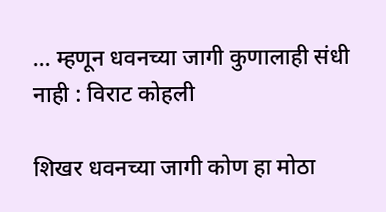… म्हणून धवनच्या जागी कुणालाही संधी नाही : विराट कोहली

शिखर धवनच्या जागी कोण हा मोठा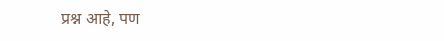प्रश्न आहे, पण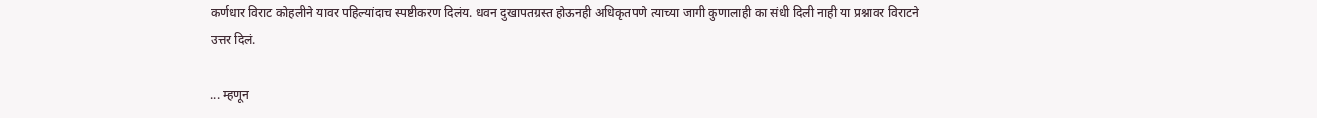कर्णधार विराट कोहलीने यावर पहिल्यांदाच स्पष्टीकरण दिलंय. धवन दुखापतग्रस्त होऊनही अधिकृतपणे त्याच्या जागी कुणालाही का संधी दिली नाही या प्रश्नावर विराटने उत्तर दिलं.

... म्हणून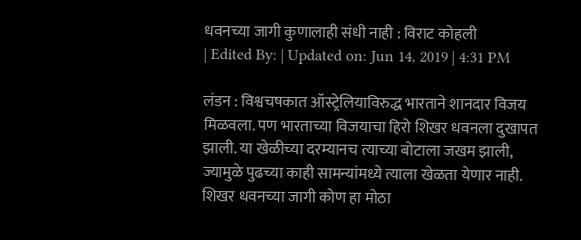धवनच्या जागी कुणालाही संधी नाही : विराट कोहली
| Edited By: | Updated on: Jun 14, 2019 | 4:31 PM

लंडन : विश्वचषकात ऑस्ट्रेलियाविरुद्ध भारताने शानदार विजय मिळवला. पण भारताच्या विजयाचा हिरो शिखर धवनला दुखापत झाली. या खेळीच्या दरम्यानच त्याच्या बोटाला जखम झाली, ज्यामुळे पुढच्या काही सामन्यांमध्ये त्याला खेळता येणार नाही. शिखर धवनच्या जागी कोण हा मोठा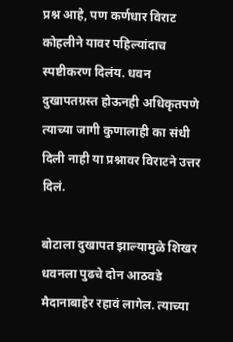प्रश्न आहे, पण कर्णधार विराट कोहलीने यावर पहिल्यांदाच स्पष्टीकरण दिलंय. धवन दुखापतग्रस्त होऊनही अधिकृतपणे त्याच्या जागी कुणालाही का संधी दिली नाही या प्रश्नावर विराटने उत्तर दिलं.

बोटाला दुखापत झाल्यामुळे शिखर धवनला पुढचे दोन आठवडे मैदानाबाहेर रहावं लागेल. त्याच्या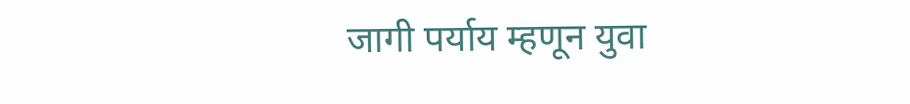जागी पर्याय म्हणून युवा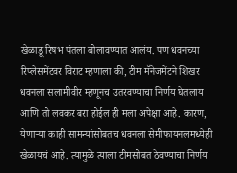खेळाडू रिषभ पंतला बोलावण्यात आलंय. पण धवनच्या रिप्लेसमेंटवर विराट म्हणाला की, टीम मॅनेजमेंटने शिखर धवनला सलामीवीर म्हणूनच उतरवण्याचा निर्णय घेतलाय आणि तो लवकर बरा होईल ही मला अपेक्षा आहे. कारण, येणाऱ्या काही सामन्यांसोबतच धवनला सेमीफायनलमध्येही खेळायचं आहे. त्यामुळे त्याला टीमसोबत ठेवण्याचा निर्णय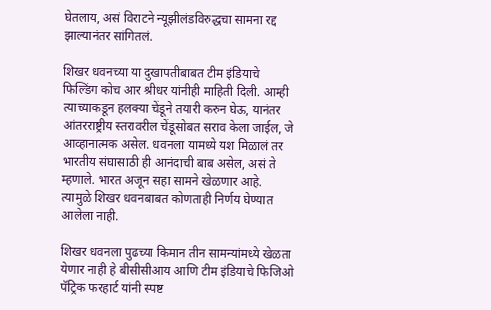घेतलाय, असं विराटने न्यूझीलंडविरुद्धचा सामना रद्द झाल्यानंतर सांगितलं.

शिखर धवनच्या या दुखापतीबाबत टीम इंडियाचे फिल्डिंग कोच आर श्रीधर यांनीही माहिती दिली. आम्ही त्याच्याकडून हलक्या चेंडूने तयारी करुन घेऊ, यानंतर आंतरराष्ट्रीय स्तरावरील चेंडूसोबत सराव केला जाईल, जे आव्हानात्मक असेल. धवनला यामध्ये यश मिळालं तर भारतीय संघासाठी ही आनंदाची बाब असेल, असं ते म्हणाले. भारत अजून सहा सामने खेळणार आहे. त्यामुळे शिखर धवनबाबत कोणताही निर्णय घेण्यात आलेला नाही.

शिखर धवनला पुढच्या किमान तीन सामन्यांमध्ये खेळता येणार नाही हे बीसीसीआय आणि टीम इंडियाचे फिजिओ पॅट्रिक फरहार्ट यांनी स्पष्ट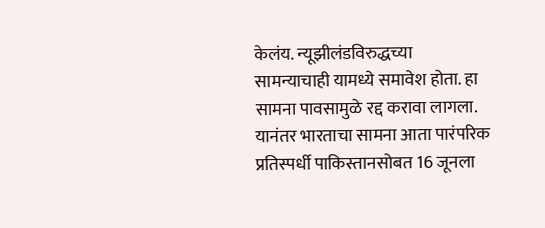केलंय. न्यूझीलंडविरुद्धच्या सामन्याचाही यामध्ये समावेश होता. हा सामना पावसामुळे रद्द करावा लागला. यानंतर भारताचा सामना आता पारंपरिक प्रतिस्पर्धी पाकिस्तानसोबत 16 जूनला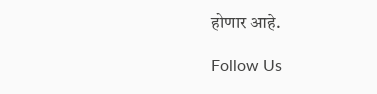होणार आहे.

Follow Us